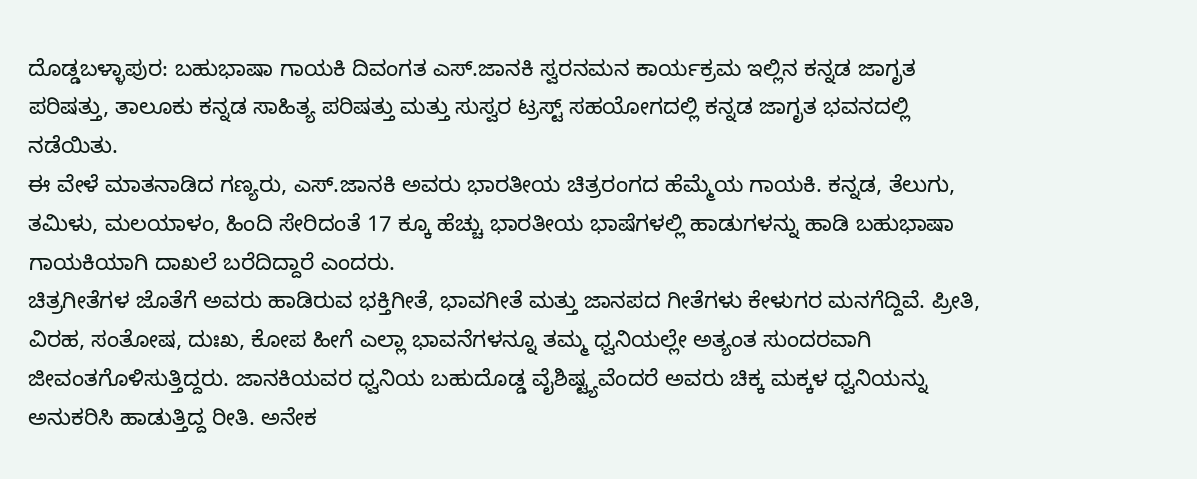ದೊಡ್ಡಬಳ್ಳಾಪುರ: ಬಹುಭಾಷಾ ಗಾಯಕಿ ದಿವಂಗತ ಎಸ್.ಜಾನಕಿ ಸ್ವರನಮನ ಕಾರ್ಯಕ್ರಮ ಇಲ್ಲಿನ ಕನ್ನಡ ಜಾಗೃತ ಪರಿಷತ್ತು, ತಾಲೂಕು ಕನ್ನಡ ಸಾಹಿತ್ಯ ಪರಿಷತ್ತು ಮತ್ತು ಸುಸ್ವರ ಟ್ರಸ್ಟ್ ಸಹಯೋಗದಲ್ಲಿ ಕನ್ನಡ ಜಾಗೃತ ಭವನದಲ್ಲಿ ನಡೆಯಿತು.
ಈ ವೇಳೆ ಮಾತನಾಡಿದ ಗಣ್ಯರು, ಎಸ್.ಜಾನಕಿ ಅವರು ಭಾರತೀಯ ಚಿತ್ರರಂಗದ ಹೆಮ್ಮೆಯ ಗಾಯಕಿ. ಕನ್ನಡ, ತೆಲುಗು, ತಮಿಳು, ಮಲಯಾಳಂ, ಹಿಂದಿ ಸೇರಿದಂತೆ 17 ಕ್ಕೂ ಹೆಚ್ಚು ಭಾರತೀಯ ಭಾಷೆಗಳಲ್ಲಿ ಹಾಡುಗಳನ್ನು ಹಾಡಿ ಬಹುಭಾಷಾ ಗಾಯಕಿಯಾಗಿ ದಾಖಲೆ ಬರೆದಿದ್ದಾರೆ ಎಂದರು.
ಚಿತ್ರಗೀತೆಗಳ ಜೊತೆಗೆ ಅವರು ಹಾಡಿರುವ ಭಕ್ತಿಗೀತೆ, ಭಾವಗೀತೆ ಮತ್ತು ಜಾನಪದ ಗೀತೆಗಳು ಕೇಳುಗರ ಮನಗೆದ್ದಿವೆ. ಪ್ರೀತಿ, ವಿರಹ, ಸಂತೋಷ, ದುಃಖ, ಕೋಪ ಹೀಗೆ ಎಲ್ಲಾ ಭಾವನೆಗಳನ್ನೂ ತಮ್ಮ ಧ್ವನಿಯಲ್ಲೇ ಅತ್ಯಂತ ಸುಂದರವಾಗಿ ಜೀವಂತಗೊಳಿಸುತ್ತಿದ್ದರು. ಜಾನಕಿಯವರ ಧ್ವನಿಯ ಬಹುದೊಡ್ಡ ವೈಶಿಷ್ಟ್ಯವೆಂದರೆ ಅವರು ಚಿಕ್ಕ ಮಕ್ಕಳ ಧ್ವನಿಯನ್ನು ಅನುಕರಿಸಿ ಹಾಡುತ್ತಿದ್ದ ರೀತಿ. ಅನೇಕ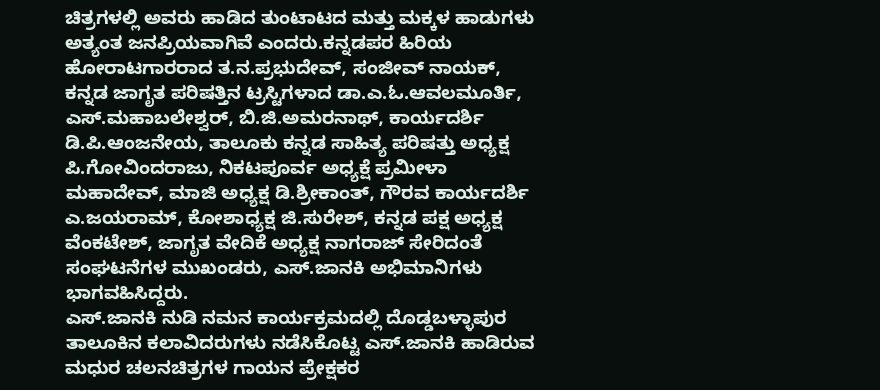ಚಿತ್ರಗಳಲ್ಲಿ ಅವರು ಹಾಡಿದ ತುಂಟಾಟದ ಮತ್ತು ಮಕ್ಕಳ ಹಾಡುಗಳು ಅತ್ಯಂತ ಜನಪ್ರಿಯವಾಗಿವೆ ಎಂದರು.ಕನ್ನಡಪರ ಹಿರಿಯ ಹೋರಾಟಗಾರರಾದ ತ.ನ.ಪ್ರಭುದೇವ್, ಸಂಜೀವ್ ನಾಯಕ್, ಕನ್ನಡ ಜಾಗೃತ ಪರಿಷತ್ತಿನ ಟ್ರಸ್ಟಿಗಳಾದ ಡಾ.ಎ.ಓ.ಆವಲಮೂರ್ತಿ, ಎಸ್.ಮಹಾಬಲೇಶ್ವರ್, ಬಿ.ಜಿ.ಅಮರನಾಥ್, ಕಾರ್ಯದರ್ಶಿ ಡಿ.ಪಿ.ಆಂಜನೇಯ, ತಾಲೂಕು ಕನ್ನಡ ಸಾಹಿತ್ಯ ಪರಿಷತ್ತು ಅಧ್ಯಕ್ಷ ಪಿ.ಗೋವಿಂದರಾಜು, ನಿಕಟಪೂರ್ವ ಅಧ್ಯಕ್ಷೆ ಪ್ರಮೀಳಾ ಮಹಾದೇವ್, ಮಾಜಿ ಅಧ್ಯಕ್ಷ ಡಿ.ಶ್ರೀಕಾಂತ್, ಗೌರವ ಕಾರ್ಯದರ್ಶಿ ಎ.ಜಯರಾಮ್, ಕೋಶಾಧ್ಯಕ್ಷ ಜಿ.ಸುರೇಶ್, ಕನ್ನಡ ಪಕ್ಷ ಅಧ್ಯಕ್ಷ ವೆಂಕಟೇಶ್, ಜಾಗೃತ ವೇದಿಕೆ ಅಧ್ಯಕ್ಷ ನಾಗರಾಜ್ ಸೇರಿದಂತೆ ಸಂಘಟನೆಗಳ ಮುಖಂಡರು, ಎಸ್.ಜಾನಕಿ ಅಭಿಮಾನಿಗಳು ಭಾಗವಹಿಸಿದ್ದರು.
ಎಸ್.ಜಾನಕಿ ನುಡಿ ನಮನ ಕಾರ್ಯಕ್ರಮದಲ್ಲಿ ದೊಡ್ಡಬಳ್ಳಾಪುರ ತಾಲೂಕಿನ ಕಲಾವಿದರುಗಳು ನಡೆಸಿಕೊಟ್ಟ ಎಸ್.ಜಾನಕಿ ಹಾಡಿರುವ ಮಧುರ ಚಲನಚಿತ್ರಗಳ ಗಾಯನ ಪ್ರೇಕ್ಷಕರ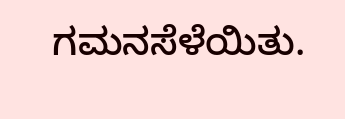ಗಮನಸೆಳೆಯಿತು.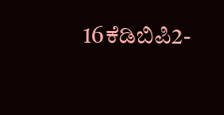16ಕೆಡಿಬಿಪಿ2-